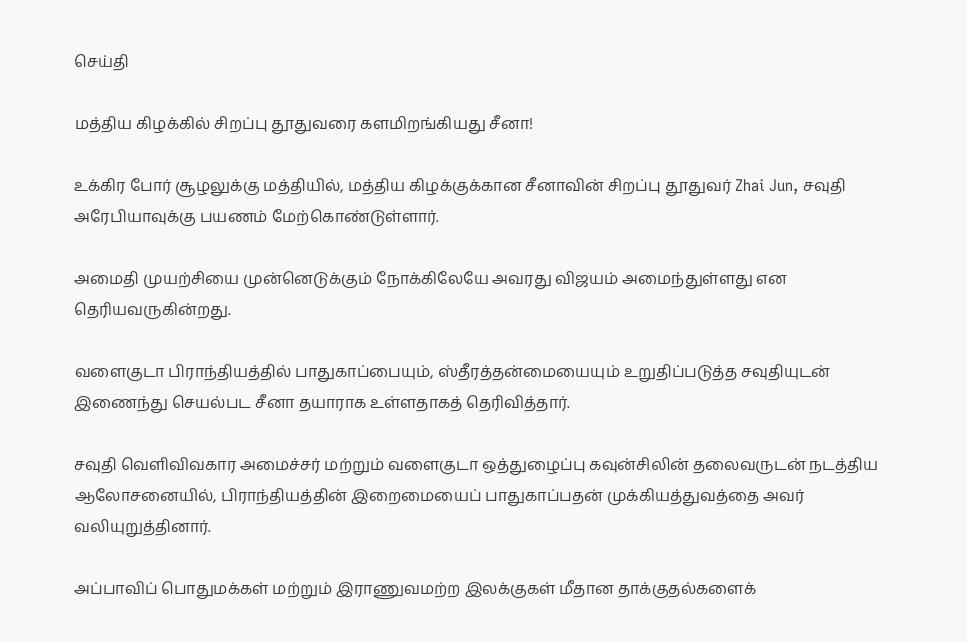செய்தி

மத்திய கிழக்கில் சிறப்பு தூதுவரை களமிறங்கியது சீனா!

உக்கிர போர் சூழலுக்கு மத்தியில், மத்திய கிழக்குக்கான சீனாவின் சிறப்பு தூதுவர் Zhai Jun, சவுதி அரேபியாவுக்கு பயணம் மேற்கொண்டுள்ளார்.

அமைதி முயற்சியை முன்னெடுக்கும் நோக்கிலேயே அவரது விஜயம் அமைந்துள்ளது என தெரியவருகின்றது.

வளைகுடா பிராந்தியத்தில் பாதுகாப்பையும், ஸ்தீரத்தன்மையையும் உறுதிப்படுத்த சவுதியுடன் இணைந்து செயல்பட சீனா தயாராக உள்ளதாகத் தெரிவித்தார்.

சவுதி வெளிவிவகார அமைச்சர் மற்றும் வளைகுடா ஒத்துழைப்பு கவுன்சிலின் தலைவருடன் நடத்திய ஆலோசனையில், பிராந்தியத்தின் இறைமையைப் பாதுகாப்பதன் முக்கியத்துவத்தை அவர் வலியுறுத்தினார்.

அப்பாவிப் பொதுமக்கள் மற்றும் இராணுவமற்ற இலக்குகள் மீதான தாக்குதல்களைக்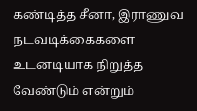கண்டித்த சீனா, இராணுவ நடவடிக்கைகளை உடனடியாக நிறுத்த வேண்டும் என்றும்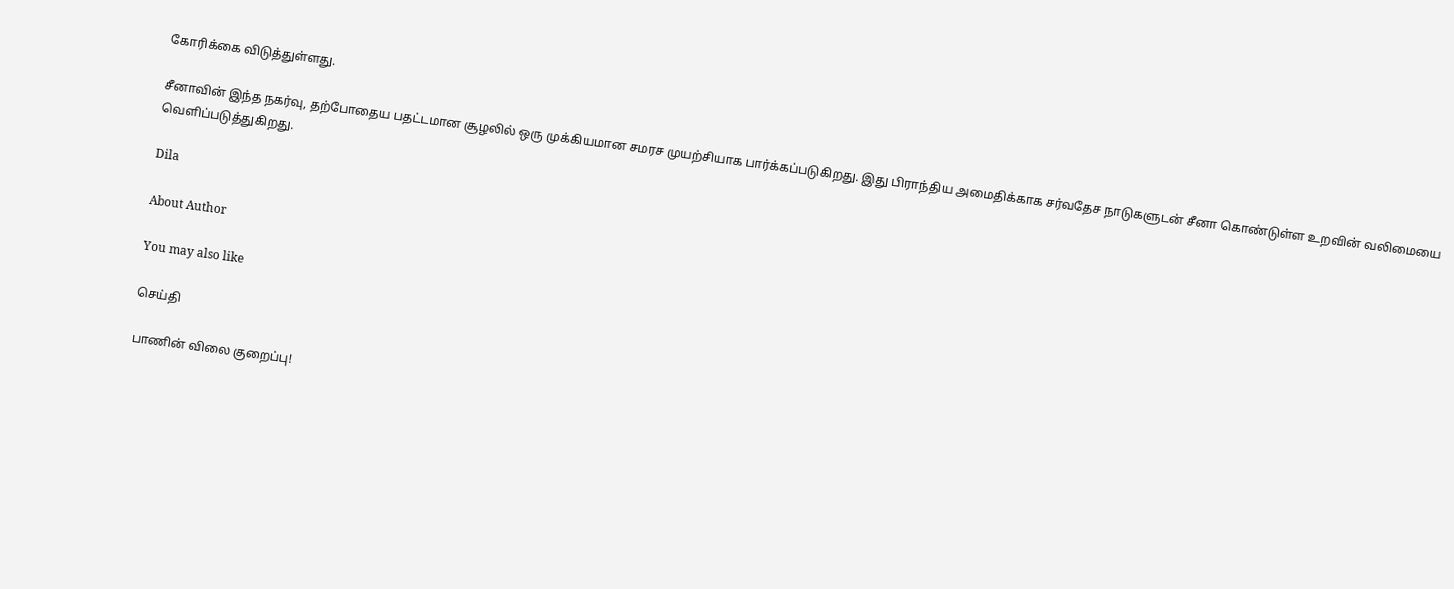கோரிக்கை விடுத்துள்ளது.

சீனாவின் இந்த நகர்வு, தற்போதைய பதட்டமான சூழலில் ஒரு முக்கியமான சமரச முயற்சியாக பார்க்கப்படுகிறது. இது பிராந்திய அமைதிக்காக சர்வதேச நாடுகளுடன் சீனா கொண்டுள்ள உறவின் வலிமையை வெளிப்படுத்துகிறது.

Dila

About Author

You may also like

செய்தி

பாணின் விலை குறைப்பு!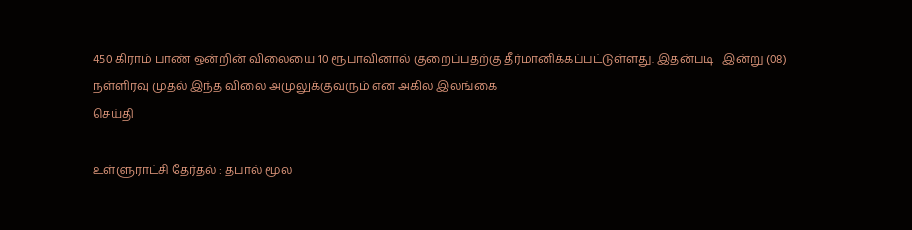450 கிராம் பாண் ஒன்றின் விலையை 10 ரூபாவினால் குறைப்பதற்கு தீர்மானிக்கப்பட்டுள்ளது. இதன்படி   இன்று (08) நள்ளிரவு முதல் இந்த விலை அமுலுக்குவரும் என அகில இலங்கை
செய்தி

உள்ளுராட்சி தேர்தல் : தபால் மூல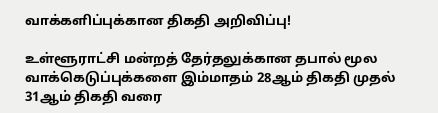வாக்களிப்புக்கான திகதி அறிவிப்பு!

உள்ளூராட்சி மன்றத் தேர்தலுக்கான தபால் மூல வாக்கெடுப்புக்களை இம்மாதம் 28ஆம் திகதி முதல் 31ஆம் திகதி வரை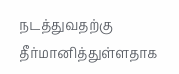நடத்துவதற்கு தீர்மானித்துள்ளதாக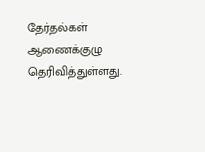தேர்தல்கள் ஆணைக்குழு தெரிவித்துள்ளது.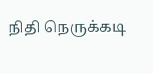நிதி நெருக்கடி